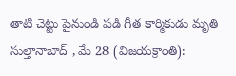తాటి చెట్టు పైనుండి పడి గీత కార్మికుడు మృతి
సుల్తానాబాద్ , మే 28 (విజయక్రాంతి):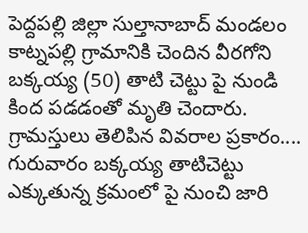పెద్దపల్లి జిల్లా సుల్తానాబాద్ మండలం కాట్నపల్లి గ్రామానికి చెందిన వీరగోని బక్కయ్య (50) తాటి చెట్టు పై నుండి కింద పడడంతో మృతి చెందారు. గ్రామస్తులు తెలిపిన వివరాల ప్రకారం.... గురువారం బక్కయ్య తాటిచెట్టు ఎక్కుతున్న క్రమంలో పై నుంచి జారి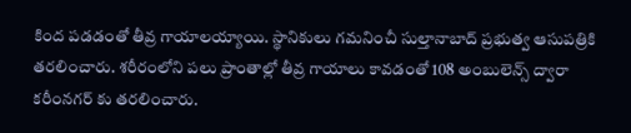కింద పడడంతో తీవ్ర గాయాలయ్యాయి. స్థానికులు గమనించీ సుల్తానాబాద్ ప్రభుత్వ ఆసుపత్రికి తరలించారు. శరీరంలోని పలు ప్రాంతాల్లో తీవ్ర గాయాలు కావడంతో 108 అంబులెన్స్ ద్వారా కరీంనగర్ కు తరలించారు.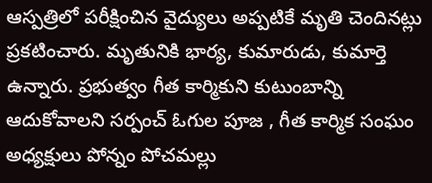ఆస్పత్రిలో పరీక్షించిన వైద్యులు అప్పటికే మృతి చెందినట్లు ప్రకటించారు. మృతునికి భార్య, కుమారుడు, కుమార్తె ఉన్నారు. ప్రభుత్వం గీత కార్మికుని కుటుంబాన్ని ఆదుకోవాలని సర్పంచ్ ఓగుల పూజ , గీత కార్మిక సంఘం అధ్యక్షులు పోన్నం పోచమల్లు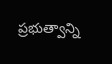ప్రభుత్వాన్ని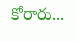కోరారు...